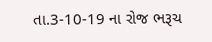તા.3-10-19 ના રોજ ભરૂચ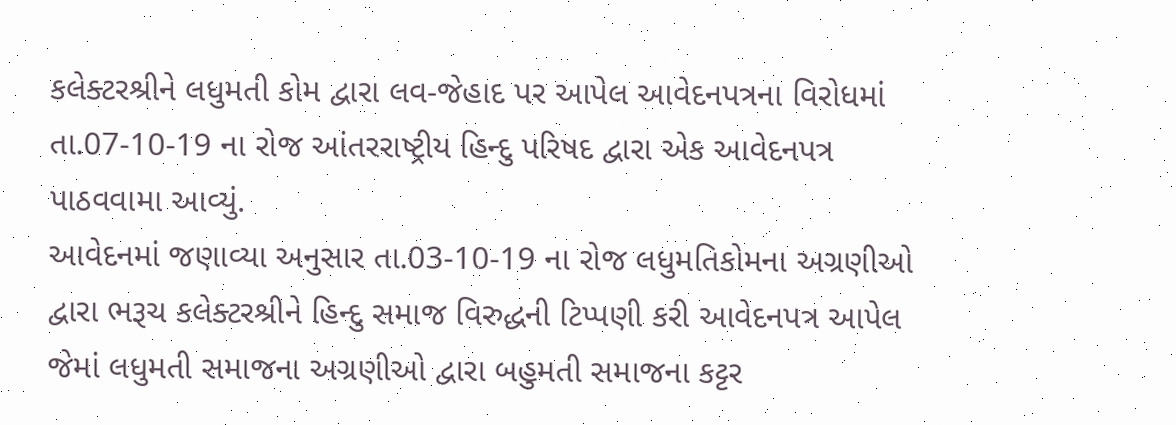કલેક્ટરશ્રીને લધુમતી કોમ દ્વારા લવ-જેહાદ પર આપેલ આવેદનપત્રના વિરોધમાં તા.07-10-19 ના રોજ આંતરરાષ્ટ્રીય હિન્દુ પરિષદ દ્વારા એક આવેદનપત્ર પાઠવવામા આવ્યું.
આવેદનમાં જણાવ્યા અનુસાર તા.03-10-19 ના રોજ લધુમતિકોમના અગ્રણીઓ દ્વારા ભરૂચ કલેક્ટરશ્રીને હિન્દુ સમાજ વિરુદ્ધની ટિપ્પણી કરી આવેદનપત્ર આપેલ જેમાં લધુમતી સમાજના અગ્રણીઓ દ્વારા બહુમતી સમાજના કટ્ટર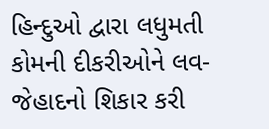હિન્દુઓ દ્વારા લધુમતી કોમની દીકરીઓને લવ-જેહાદનો શિકાર કરી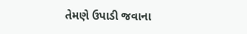તેમણે ઉપાડી જવાના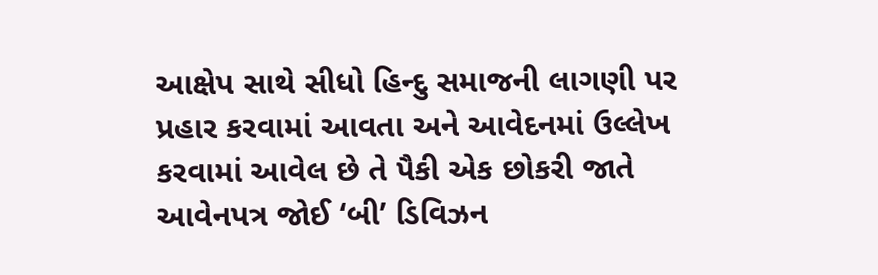આક્ષેપ સાથે સીધો હિન્દુ સમાજની લાગણી પર પ્રહાર કરવામાં આવતા અને આવેદનમાં ઉલ્લેખ કરવામાં આવેલ છે તે પૈકી એક છોકરી જાતે આવેનપત્ર જોઈ ‘બી’ ડિવિઝન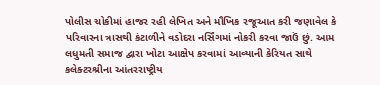પોલીસ ચોકીમાં હાજર રહી લેખિત અને મૌખિક રજૂઆત કરી જણાવેલ કે પરિવારના ત્રાસથી કંટાળીને વડોદરા નર્સિંગમાં નોકરી કરવા જાઉં છું. આમ લધુમતી સમાજ દ્વારા ખોટા આક્ષેપ કરવામાં આવ્યાની કેરિયત સાથે કલેક્ટરશ્રીના આંતરરાષ્ટ્રીય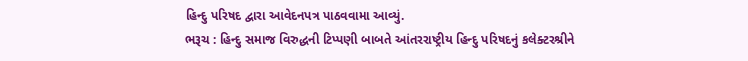હિન્દુ પરિષદ દ્વારા આવેદનપત્ર પાઠવવામા આવ્યું.
ભરૂચ : હિન્દુ સમાજ વિરુદ્ધની ટિપ્પણી બાબતે આંતરરાષ્ટ્રીય હિન્દુ પરિષદનું કલેક્ટરશ્રીને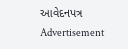આવેદનપત્ર
Advertisement